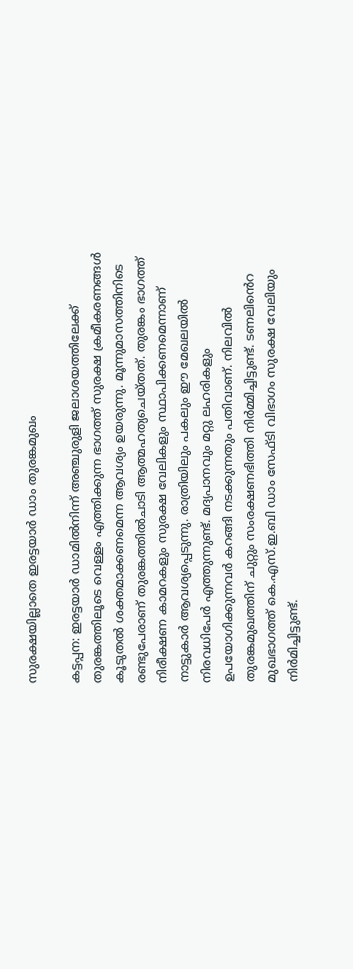സുരക്ഷയില്ലാതെ ഇരട്ടയാർ ഡാം തുരങ്കമുഖം

കട്ടപ്പന: ഇരട്ടയാർ ഡാമിൽനിന്ന് അഞ്ചുരുളി ജലാശയത്തിലേക്ക് തുരങ്കത്തിലൂടെ വെള്ളം എത്തിക്കുന്ന ഭാഗത്ത്‌ സുരക്ഷ ക്രമീകരണങ്ങൾ കൂടുതൽ ശക്തമാക്കണമെന്ന ആവശ്യം ഉയരുന്നു. മൂന്നുമാസത്തിനിടെ രണ്ടുപേരാണ് തുരങ്കത്തിൽചാടി ആത്മഹത്യചെയ്തത്. തുരങ്കം ഭാഗത്ത് നിരീക്ഷണ കാമറകളും സുരക്ഷ വേലികളും സ്ഥാപിക്കണമെന്നാണ് നാട്ടുകാർ ആവശ്യപ്പെടുന്നു. രാത്രിയിലും പകലും ഈ മേഖലയിൽ നിരവധിപേർ എത്തുന്നുണ്ട്. മദ്യപാനവും മറ്റു ലഹരികളും ഉപയോഗിക്കുന്നവർ കറങ്ങി നടക്കുന്നതും പതിവാണ്. നിലവിൽ തുരങ്കമുഖത്തിന് ചുറ്റും സംരക്ഷണഭിത്തി നിർമ്മിച്ചിട്ടുണ്ട്. ടണലിൻെറ മുഖഭാഗത്ത് കെ.എസ്.ഇ.ബി ഡാം സേഫ്ടി വിഭാഗം സുരക്ഷ വേലിയും നിർമിച്ചിട്ടുണ്ട്.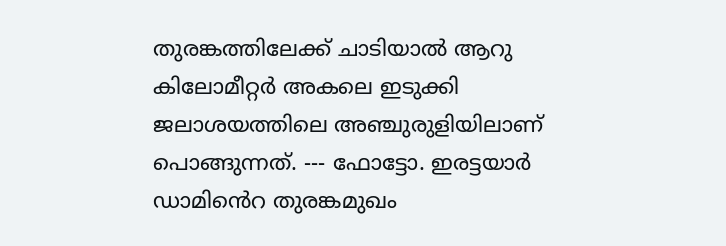തുരങ്കത്തിലേക്ക് ചാടിയാൽ ആറു കിലോമീറ്റർ അകലെ ഇടുക്കി ജലാശയത്തിലെ അഞ്ചുരുളിയിലാണ്‌ പൊങ്ങുന്നത്. --- ഫോട്ടോ. ഇരട്ടയാർ ഡാമിൻെറ തുരങ്കമുഖം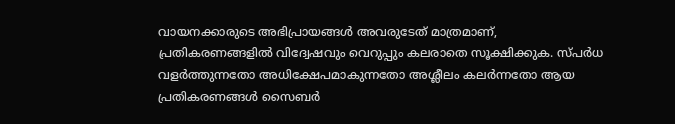വായനക്കാരുടെ അഭിപ്രായങ്ങള്‍ അവരുടേത് മാത്രമാണ്, പ്രതികരണങ്ങളിൽ വിദ്വേഷവും വെറുപ്പും കലരാതെ സൂക്ഷിക്കുക. സ്പർധ വളർത്തുന്നതോ അധിക്ഷേപമാകുന്നതോ അശ്ലീലം കലർന്നതോ ആയ പ്രതികരണങ്ങൾ സൈബർ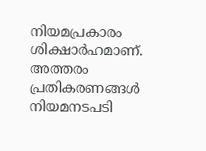നിയമപ്രകാരം ശിക്ഷാർഹമാണ്. അത്തരം പ്രതികരണങ്ങൾ നിയമനടപടി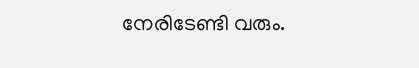നേരിടേണ്ടി വരും.